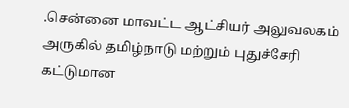.சென்னை மாவட்ட ஆட்சியர் அலுவலகம் அருகில் தமிழ்நாடு மற்றும் புதுச்சேரி கட்டுமான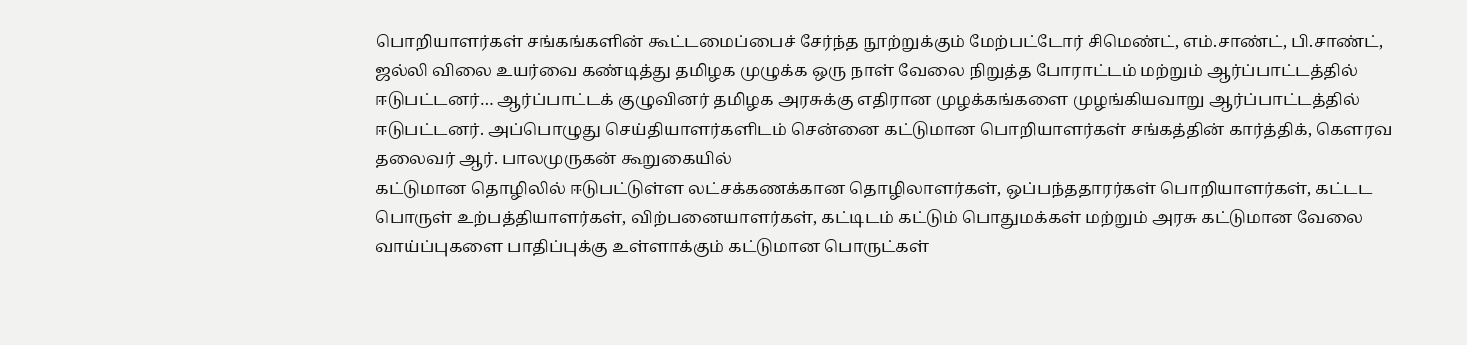பொறியாளர்கள் சங்கங்களின் கூட்டமைப்பைச் சேர்ந்த நூற்றுக்கும் மேற்பட்டோர் சிமெண்ட், எம்.சாண்ட், பி.சாண்ட், ஜல்லி விலை உயர்வை கண்டித்து தமிழக முழுக்க ஒரு நாள் வேலை நிறுத்த போராட்டம் மற்றும் ஆர்ப்பாட்டத்தில் ஈடுபட்டனர்… ஆர்ப்பாட்டக் குழுவினர் தமிழக அரசுக்கு எதிரான முழக்கங்களை முழங்கியவாறு ஆர்ப்பாட்டத்தில் ஈடுபட்டனர். அப்பொழுது செய்தியாளர்களிடம் சென்னை கட்டுமான பொறியாளர்கள் சங்கத்தின் கார்த்திக், கௌரவ தலைவர் ஆர். பாலமுருகன் கூறுகையில்
கட்டுமான தொழிலில் ஈடுபட்டுள்ள லட்சக்கணக்கான தொழிலாளர்கள், ஒப்பந்ததாரர்கள் பொறியாளர்கள், கட்டட பொருள் உற்பத்தியாளர்கள், விற்பனையாளர்கள், கட்டிடம் கட்டும் பொதுமக்கள் மற்றும் அரசு கட்டுமான வேலை வாய்ப்புகளை பாதிப்புக்கு உள்ளாக்கும் கட்டுமான பொருட்கள்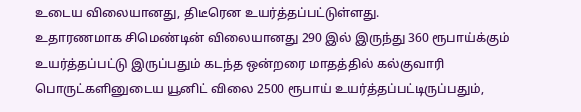உடைய விலையானது, திடீரென உயர்த்தப்பட்டுள்ளது.
உதாரணமாக சிமெண்டின் விலையானது 290 இல் இருந்து 360 ரூபாய்க்கும் உயர்த்தப்பட்டு இருப்பதும் கடந்த ஒன்றரை மாதத்தில் கல்குவாரி பொருட்களினுடைய யூனிட் விலை 2500 ரூபாய் உயர்த்தப்பட்டிருப்பதும்,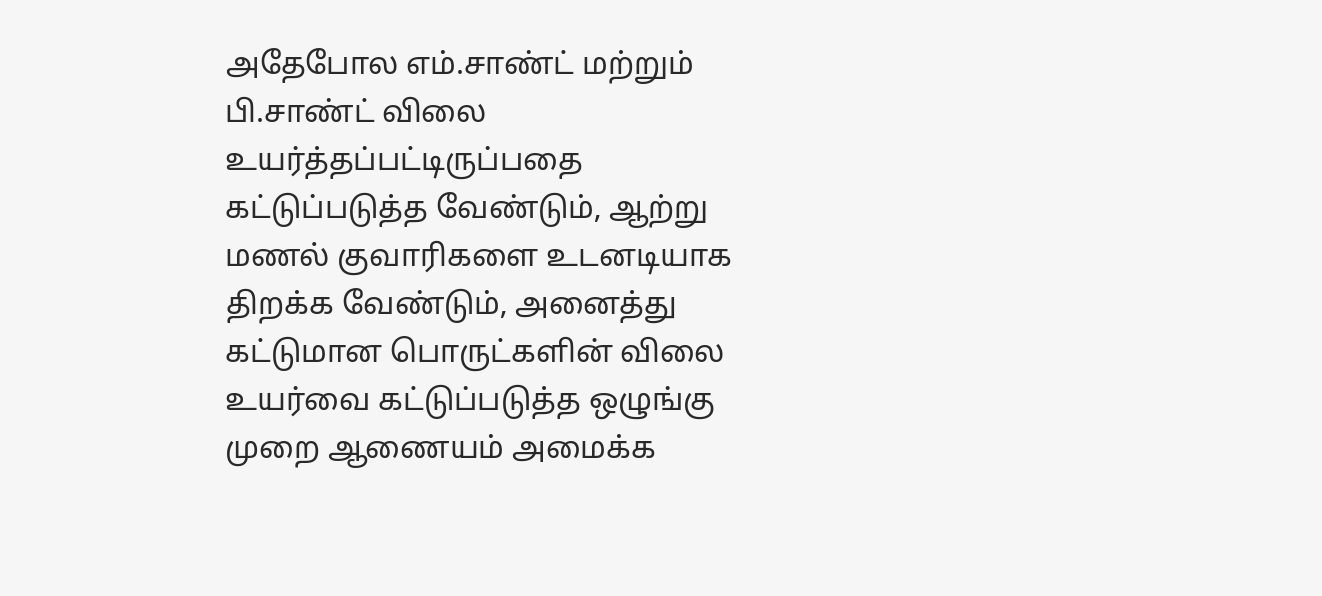அதேபோல எம்.சாண்ட் மற்றும் பி.சாண்ட் விலை உயர்த்தப்பட்டிருப்பதை கட்டுப்படுத்த வேண்டும், ஆற்று மணல் குவாரிகளை உடனடியாக திறக்க வேண்டும், அனைத்து கட்டுமான பொருட்களின் விலை உயர்வை கட்டுப்படுத்த ஒழுங்கு முறை ஆணையம் அமைக்க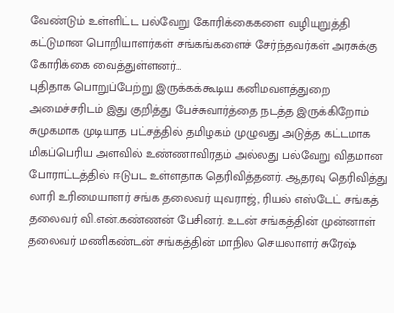வேண்டும் உள்ளிட்ட பல்வேறு கோரிக்கைகளை வழியுறுத்தி கட்டுமான பொறியாளர்கள் சங்கங்களைச் சேர்ந்தவர்கள் அரசுக்கு கோரிக்கை வைத்துள்ளனர்…
புதிதாக பொறுப்பேற்று இருக்கக்கூடிய கனிமவளத்துறை அமைச்சரிடம் இது குறித்து பேச்சுவார்த்தை நடத்த இருக்கிறோம் சுமுகமாக முடியாத பட்சத்தில் தமிழகம் முழுவது அடுத்த கட்டமாக மிகப்பெரிய அளவில் உண்ணாவிரதம் அல்லது பல்வேறு விதமான போராட்டத்தில் ஈடுபட உள்ளதாக தெரிவித்தனர். ஆதரவு தெரிவித்து லாரி உரிமையாளர் சங்க தலைவர் யுவராஜ், ரியல் எஸ்டேட் சங்கத் தலைவர் வி.என்.கண்ணன் பேசினர். உடன் சங்கத்தின் முன்னாள் தலைவர் மணிகண்டன் சங்கத்தின் மாநில செயலாளர் சுரேஷ்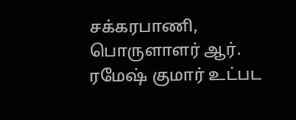சக்கரபாணி, பொருளாளர் ஆர். ரமேஷ் குமார் உட்பட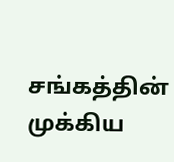சங்கத்தின் முக்கிய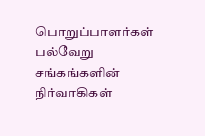பொறுப்பாளர்கள் பல்வேறு சங்கங்களின் நிர்வாகிகள்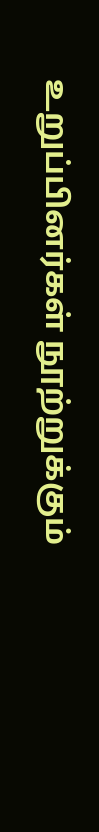உறுப்பினர்கள் நூற்றுக்கும்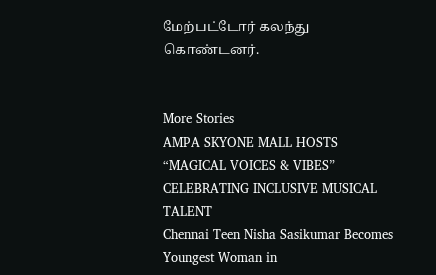மேற்பட்டோர் கலந்து கொண்டனர்.


More Stories
AMPA SKYONE MALL HOSTS “MAGICAL VOICES & VIBES” CELEBRATING INCLUSIVE MUSICAL TALENT
Chennai Teen Nisha Sasikumar Becomes Youngest Woman in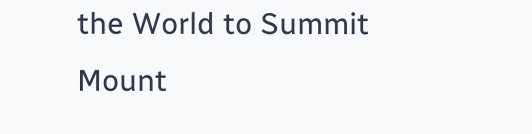the World to Summit Mount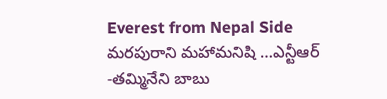Everest from Nepal Side
మరపురాని మహామనిషి …ఎన్టీఆర్ -తమ్మినేని బాబు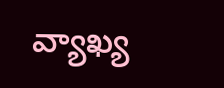వ్యాఖ్య